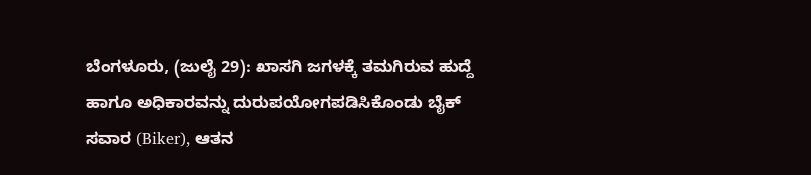ಬೆಂಗಳೂರು, (ಜುಲೈ 29): ಖಾಸಗಿ ಜಗಳಕ್ಕೆ ತಮಗಿರುವ ಹುದ್ದೆ ಹಾಗೂ ಅಧಿಕಾರವನ್ನು ದುರುಪಯೋಗಪಡಿಸಿಕೊಂಡು ಬೈಕ್ ಸವಾರ (Biker), ಆತನ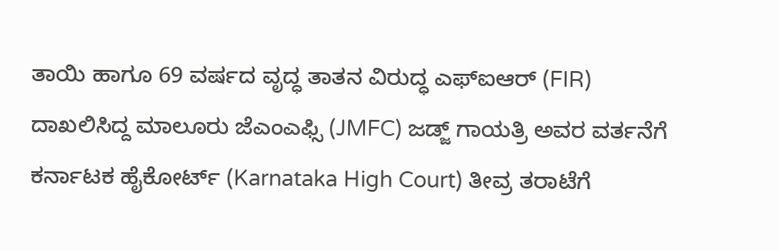ತಾಯಿ ಹಾಗೂ 69 ವರ್ಷದ ವೃದ್ಧ ತಾತನ ವಿರುದ್ಧ ಎಫ್ಐಆರ್ (FIR) ದಾಖಲಿಸಿದ್ದ ಮಾಲೂರು ಜೆಎಂಎಫ್ಸಿ (JMFC) ಜಡ್ಜ್ ಗಾಯತ್ರಿ ಅವರ ವರ್ತನೆಗೆ ಕರ್ನಾಟಕ ಹೈಕೋರ್ಟ್ (Karnataka High Court) ತೀವ್ರ ತರಾಟೆಗೆ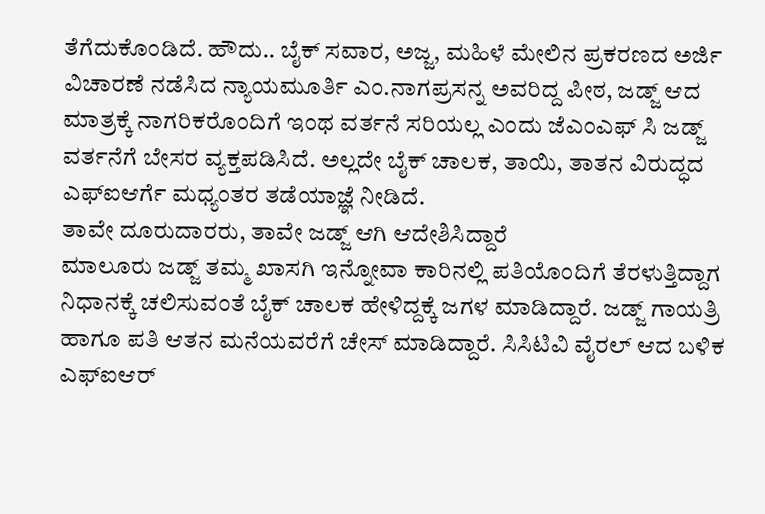ತೆಗೆದುಕೊಂಡಿದೆ. ಹೌದು.. ಬೈಕ್ ಸವಾರ, ಅಜ್ಜ, ಮಹಿಳೆ ಮೇಲಿನ ಪ್ರಕರಣದ ಅರ್ಜಿ ವಿಚಾರಣೆ ನಡೆಸಿದ ನ್ಯಾಯಮೂರ್ತಿ ಎಂ.ನಾಗಪ್ರಸನ್ನ ಅವರಿದ್ದ ಪೀಠ, ಜಡ್ಜ್ ಆದ ಮಾತ್ರಕ್ಕೆ ನಾಗರಿಕರೊಂದಿಗೆ ಇಂಥ ವರ್ತನೆ ಸರಿಯಲ್ಲ ಎಂದು ಜೆಎಂಎಫ್ ಸಿ ಜಡ್ಜ್ ವರ್ತನೆಗೆ ಬೇಸರ ವ್ಯಕ್ತಪಡಿಸಿದೆ. ಅಲ್ಲದೇ ಬೈಕ್ ಚಾಲಕ, ತಾಯಿ, ತಾತನ ವಿರುದ್ಧದ ಎಫ್ಐಆರ್ಗೆ ಮಧ್ಯಂತರ ತಡೆಯಾಜ್ಞೆ ನೀಡಿದೆ.
ತಾವೇ ದೂರುದಾರರು, ತಾವೇ ಜಡ್ಜ್ ಆಗಿ ಆದೇಶಿಸಿದ್ದಾರೆ
ಮಾಲೂರು ಜಡ್ಜ್ ತಮ್ಮ ಖಾಸಗಿ ಇನ್ನೋವಾ ಕಾರಿನಲ್ಲಿ ಪತಿಯೊಂದಿಗೆ ತೆರಳುತ್ತಿದ್ದಾಗ ನಿಧಾನಕ್ಕೆ ಚಲಿಸುವಂತೆ ಬೈಕ್ ಚಾಲಕ ಹೇಳಿದ್ದಕ್ಕೆ ಜಗಳ ಮಾಡಿದ್ದಾರೆ. ಜಡ್ಜ್ ಗಾಯತ್ರಿ ಹಾಗೂ ಪತಿ ಆತನ ಮನೆಯವರೆಗೆ ಚೇಸ್ ಮಾಡಿದ್ದಾರೆ. ಸಿಸಿಟಿವಿ ವೈರಲ್ ಆದ ಬಳಿಕ ಎಫ್ಐಆರ್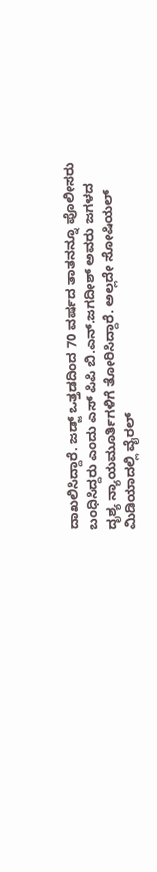ದಾಖಲಿಸಿದ್ದಾರೆ. ಜಡ್ಜ್ ಒತ್ತಡದಿಂದ 70 ವರ್ಷದ ತಾತನನ್ನೂ ಪೊಲೀಸರು ಬಂಧಿಸಿದ್ದರು ಎಂದು ಎಸ್ ಪಿಪಿ ಬಿ.ಎನ್.ಜಗದೀಶ್ ಅವರು ಜಗಳದ ದೃಶ್ಯ ನ್ಯಾಯಮೂರ್ತಿಗಳಿಗೆ ತೋರಿಸಿದ್ದಾರೆ. ಅಲ್ಲದೇ ಸೋಷಿಯಲ್ ಮಿಡಿಯಾದಲ್ಲಿ ವೈರಲ್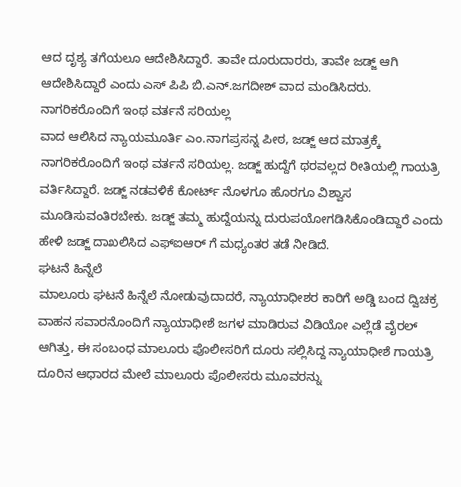ಆದ ದೃಶ್ಯ ತಗೆಯಲೂ ಆದೇಶಿಸಿದ್ದಾರೆ. ತಾವೇ ದೂರುದಾರರು, ತಾವೇ ಜಡ್ಜ್ ಆಗಿ ಆದೇಶಿಸಿದ್ದಾರೆ ಎಂದು ಎಸ್ ಪಿಪಿ ಬಿ.ಎನ್.ಜಗದೀಶ್ ವಾದ ಮಂಡಿಸಿದರು.
ನಾಗರಿಕರೊಂದಿಗೆ ಇಂಥ ವರ್ತನೆ ಸರಿಯಲ್ಲ
ವಾದ ಆಲಿಸಿದ ನ್ಯಾಯಮೂರ್ತಿ ಎಂ.ನಾಗಪ್ರಸನ್ನ ಪೀಠ, ಜಡ್ಜ್ ಆದ ಮಾತ್ರಕ್ಕೆ ನಾಗರಿಕರೊಂದಿಗೆ ಇಂಥ ವರ್ತನೆ ಸರಿಯಲ್ಲ. ಜಡ್ಜ್ ಹುದ್ದೆಗೆ ಥರವಲ್ಲದ ರೀತಿಯಲ್ಲಿ ಗಾಯತ್ರಿ ವರ್ತಿಸಿದ್ದಾರೆ. ಜಡ್ಜ್ ನಡವಳಿಕೆ ಕೋರ್ಟ್ ನೊಳಗೂ ಹೊರಗೂ ವಿಶ್ವಾಸ ಮೂಡಿಸುವಂತಿರಬೇಕು. ಜಡ್ಜ್ ತಮ್ಮ ಹುದ್ದೆಯನ್ನು ದುರುಪಯೋಗಡಿಸಿಕೊಂಡಿದ್ದಾರೆ ಎಂದು ಹೇಳಿ ಜಡ್ಜ್ ದಾಖಲಿಸಿದ ಎಫ್ಐಆರ್ ಗೆ ಮಧ್ಯಂತರ ತಡೆ ನೀಡಿದೆ.
ಘಟನೆ ಹಿನ್ನೆಲೆ
ಮಾಲೂರು ಘಟನೆ ಹಿನ್ನೆಲೆ ನೋಡುವುದಾದರೆ, ನ್ಯಾಯಾಧೀಶರ ಕಾರಿಗೆ ಅಡ್ಡಿ ಬಂದ ದ್ವಿಚಕ್ರ ವಾಹನ ಸವಾರನೊಂದಿಗೆ ನ್ಯಾಯಾಧೀಶೆ ಜಗಳ ಮಾಡಿರುವ ವಿಡಿಯೋ ಎಲ್ಲೆಡೆ ವೈರಲ್ ಆಗಿತ್ತು, ಈ ಸಂಬಂಧ ಮಾಲೂರು ಪೊಲೀಸರಿಗೆ ದೂರು ಸಲ್ಲಿಸಿದ್ದ ನ್ಯಾಯಾಧೀಶೆ ಗಾಯತ್ರಿ ದೂರಿನ ಆಧಾರದ ಮೇಲೆ ಮಾಲೂರು ಪೊಲೀಸರು ಮೂವರನ್ನು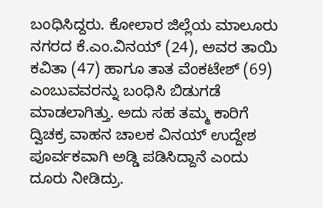ಬಂಧಿಸಿದ್ದರು. ಕೋಲಾರ ಜಿಲ್ಲೆಯ ಮಾಲೂರು ನಗರದ ಕೆ.ಎಂ.ವಿನಯ್ (24), ಅವರ ತಾಯಿ ಕವಿತಾ (47) ಹಾಗೂ ತಾತ ವೆಂಕಟೇಶ್ (69) ಎಂಬುವವರನ್ನು ಬಂಧಿಸಿ ಬಿಡುಗಡೆ ಮಾಡಲಾಗಿತ್ತು. ಅದು ಸಹ ತಮ್ಮ ಕಾರಿಗೆ ದ್ವಿಚಕ್ರ ವಾಹನ ಚಾಲಕ ವಿನಯ್ ಉದ್ದೇಶ ಪೂರ್ವಕವಾಗಿ ಅಡ್ಡಿ ಪಡಿಸಿದ್ದಾನೆ ಎಂದು ದೂರು ನೀಡಿದ್ರು.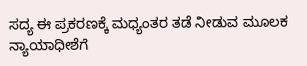ಸದ್ಯ ಈ ಪ್ರಕರಣಕ್ಕೆ ಮಧ್ಯಂತರ ತಡೆ ನೀಡುವ ಮೂಲಕ ನ್ಯಾಯಾಧೀಶೆಗೆ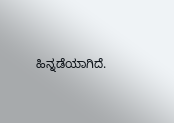ಹಿನ್ನಡೆಯಾಗಿದೆ.